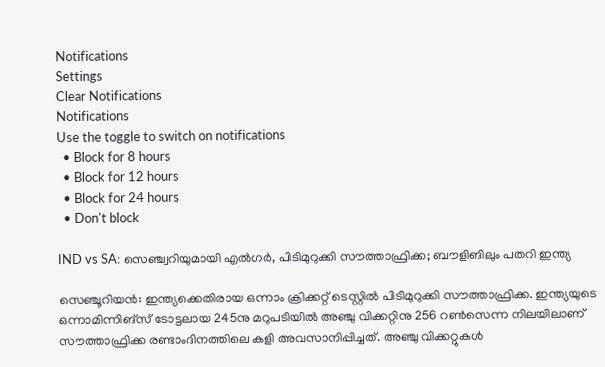Notifications
Settings
Clear Notifications
Notifications
Use the toggle to switch on notifications
  • Block for 8 hours
  • Block for 12 hours
  • Block for 24 hours
  • Don't block

IND vs SA: സെഞ്ച്വറിയുമായി എല്‍ഗര്‍, പിടിമുറുക്കി സൗത്താഫ്രിക്ക; ബൗളിങിലും പതറി ഇന്ത്യ

സെഞ്ചൂറിയന്‍: ഇന്ത്യക്കെതിരായ ഒന്നാം ക്രിക്കറ്റ് ടെസ്റ്റില്‍ പിടിമുറുക്കി സൗത്താഫ്രിക്ക. ഇന്ത്യയുടെ ഒന്നാമിന്നിങ്‌സ് ടോട്ടലായ 245നു മറുപടിയില്‍ അഞ്ചു വിക്കറ്റിനു 256 റണ്‍സെന്ന നിലയിലാണ് സൗത്താഫ്രിക്ക രണ്ടാംദിനത്തിലെ കളി അവസാനിപ്പിച്ചത്. അഞ്ചു വിക്കറ്റുകള്‍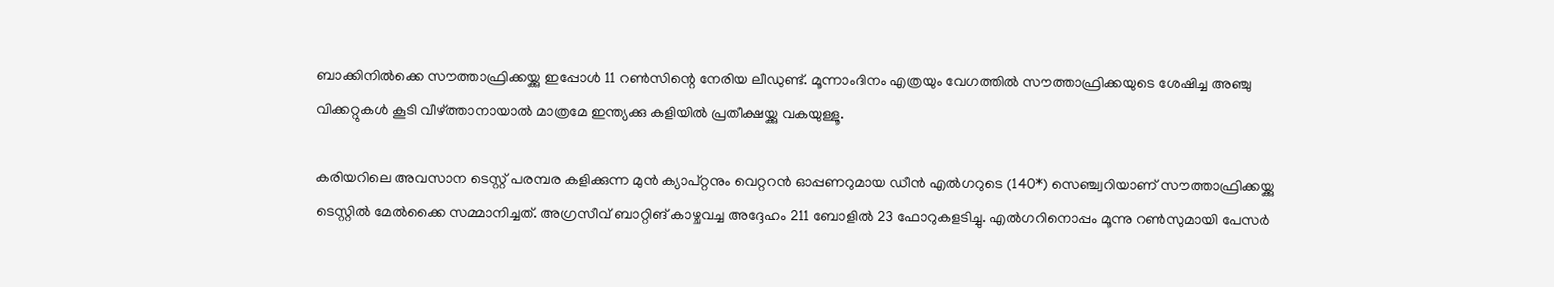ബാക്കിനില്‍ക്കെ സൗത്താഫ്രിക്കയ്ക്കു ഇപ്പോള്‍ 11 റണ്‍സിന്റെ നേരിയ ലീഡുണ്ട്. മൂന്നാംദിനം എത്രയും വേഗത്തില്‍ സൗത്താഫ്രിക്കയുടെ ശേഷിച്ച അഞ്ചു വിക്കറ്റുകള്‍ കൂടി വീഴ്ത്താനായാല്‍ മാത്രമേ ഇന്ത്യക്കു കളിയില്‍ പ്രതീക്ഷയ്ക്കു വകയുള്ളൂ.

കരിയറിലെ അവസാന ടെസ്റ്റ് പരമ്പര കളിക്കുന്ന മുന്‍ ക്യാപ്റ്റനും വെറ്ററന്‍ ഓപ്പണറുമായ ഡീന്‍ എല്‍ഗറുടെ (140*) സെഞ്ച്വറിയാണ് സൗത്താഫ്രിക്കയ്ക്കു ടെസ്റ്റില്‍ മേല്‍ക്കൈ സമ്മാനിച്ചത്. അഗ്രസീവ് ബാറ്റിങ് കാഴ്ചവച്ച അദ്ദേഹം 211 ബോളില്‍ 23 ഫോറുകളടിച്ചു. എല്‍ഗറിനൊപ്പം മൂന്നു റണ്‍സുമായി പേസര്‍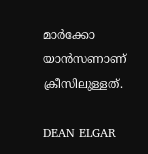മാര്‍ക്കോ യാന്‍സണാണ് ക്രീസിലുള്ളത്.

DEAN ELGAR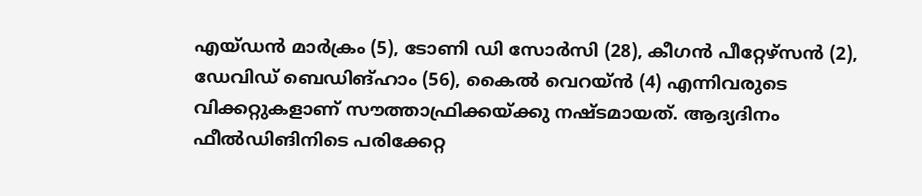എയ്ഡന്‍ മാര്‍ക്രം (5), ടോണി ഡി സോര്‍സി (28), കീഗന്‍ പീറ്റേഴ്‌സന്‍ (2), ഡേവിഡ് ബെഡിങ്ഹാം (56), കൈല്‍ വെറയ്ന്‍ (4) എന്നിവരുടെ വിക്കറ്റുകളാണ് സൗത്താഫ്രിക്കയ്ക്കു നഷ്ടമായത്. ആദ്യദിനം ഫീല്‍ഡിങിനിടെ പരിക്കേറ്റ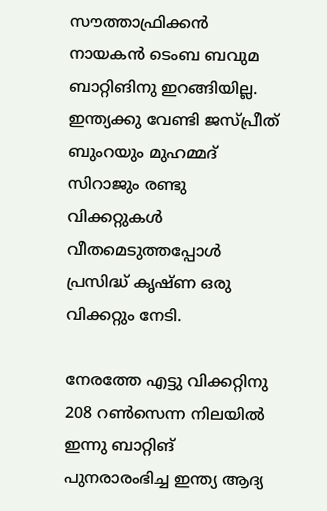സൗത്താഫ്രിക്കന്‍ നായകന്‍ ടെംബ ബവുമ ബാറ്റിങിനു ഇറങ്ങിയില്ല. ഇന്ത്യക്കു വേണ്ടി ജസ്പ്രീത് ബുംറയും മുഹമ്മദ് സിറാജും രണ്ടു വിക്കറ്റുകള്‍ വീതമെടുത്തപ്പോള്‍ പ്രസിദ്ധ് കൃഷ്ണ ഒരു വിക്കറ്റും നേടി.

നേരത്തേ എട്ടു വിക്കറ്റിനു 208 റണ്‍സെന്ന നിലയില്‍ ഇന്നു ബാറ്റിങ് പുനരാരംഭിച്ച ഇന്ത്യ ആദ്യ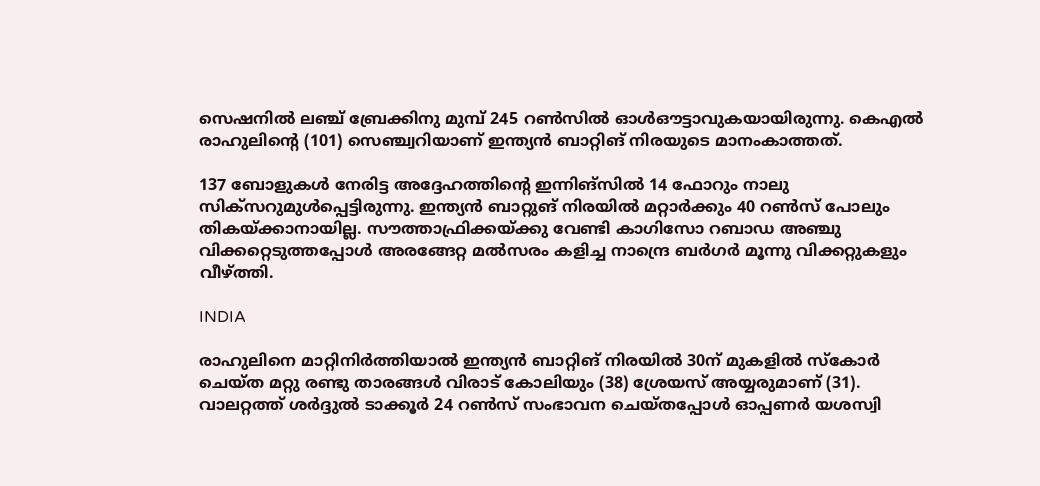സെഷനില്‍ ലഞ്ച് ബ്രേക്കിനു മുമ്പ് 245 റണ്‍സില്‍ ഓള്‍ഔട്ടാവുകയായിരുന്നു. കെഎല്‍ രാഹുലിന്റെ (101) സെഞ്ച്വറിയാണ് ഇന്ത്യന്‍ ബാറ്റിങ് നിരയുടെ മാനംകാത്തത്.

137 ബോളുകള്‍ നേരിട്ട അദ്ദേഹത്തിന്റെ ഇന്നിങ്‌സില്‍ 14 ഫോറും നാലു സിക്‌സറുമുള്‍പ്പെട്ടിരുന്നു. ഇന്ത്യന്‍ ബാറ്റുങ് നിരയില്‍ മറ്റാര്‍ക്കും 40 റണ്‍സ് പോലും തികയ്ക്കാനായില്ല. സൗത്താഫ്രിക്കയ്ക്കു വേണ്ടി കാഗിസോ റബാഡ അഞ്ചു വിക്കറ്റെടുത്തപ്പോള്‍ അരങ്ങേറ്റ മല്‍സരം കളിച്ച നാന്ദ്രെ ബര്‍ഗര്‍ മൂന്നു വിക്കറ്റുകളും വീഴ്ത്തി.

INDIA

രാഹുലിനെ മാറ്റിനിര്‍ത്തിയാല്‍ ഇന്ത്യന്‍ ബാറ്റിങ് നിരയില്‍ 30ന് മുകളില്‍ സ്‌കോര്‍ ചെയ്ത മറ്റു രണ്ടു താരങ്ങള്‍ വിരാട് കോലിയും (38) ശ്രേയസ് അയ്യരുമാണ് (31). വാലറ്റത്ത് ശര്‍ദ്ദുല്‍ ടാക്കൂര്‍ 24 റണ്‍സ് സംഭാവന ചെയ്തപ്പോള്‍ ഓപ്പണര്‍ യശസ്വി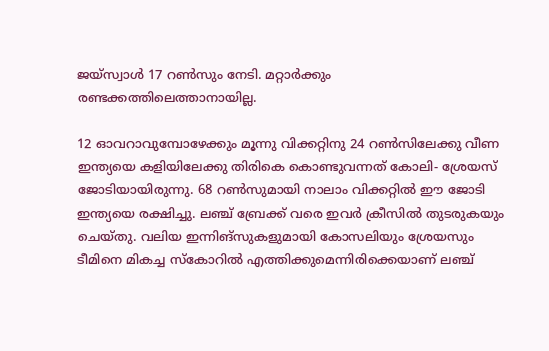ജയ്‌സ്വാള്‍ 17 റണ്‍സും നേടി. മറ്റാര്‍ക്കും രണ്ടക്കത്തിലെത്താനായില്ല.

12 ഓവറാവുമ്പോഴേക്കും മൂന്നു വിക്കറ്റിനു 24 റണ്‍സിലേക്കു വീണ ഇന്ത്യയെ കളിയിലേക്കു തിരികെ കൊണ്ടുവന്നത് കോലി- ശ്രേയസ് ജോടിയായിരുന്നു. 68 റണ്‍സുമായി നാലാം വിക്കറ്റില്‍ ഈ ജോടി ഇന്ത്യയെ രക്ഷിച്ചു. ലഞ്ച് ബ്രേക്ക് വരെ ഇവര്‍ ക്രീസില്‍ തുടരുകയും ചെയ്തു. വലിയ ഇന്നിങ്‌സുകളുമായി കോസലിയും ശ്രേയസും ടീമിനെ മികച്ച സ്‌കോറില്‍ എത്തിക്കുമെന്നിരിക്കെയാണ് ലഞ്ച്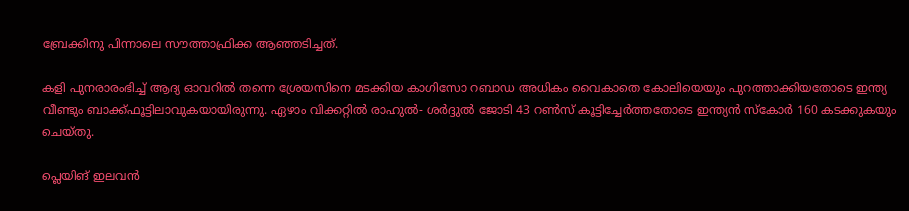ബ്രേക്കിനു പിന്നാലെ സൗത്താഫ്രിക്ക ആഞ്ഞടിച്ചത്.

കളി പുനരാരംഭിച്ച് ആദ്യ ഓവറില്‍ തന്നെ ശ്രേയസിനെ മടക്കിയ കാഗിസോ റബാഡ അധികം വൈകാതെ കോലിയെയും പുറത്താക്കിയതോടെ ഇന്ത്യ വീണ്ടും ബാക്ക്ഫൂട്ടിലാവുകയായിരുന്നു. ഏഴാം വിക്കറ്റില്‍ രാഹുല്‍- ശര്‍ദ്ദുല്‍ ജോടി 43 റണ്‍സ് കൂട്ടിച്ചേര്‍ത്തതോടെ ഇന്ത്യന്‍ സ്‌കോര്‍ 160 കടക്കുകയും ചെയ്തു.

പ്ലെയിങ് ഇലവന്‍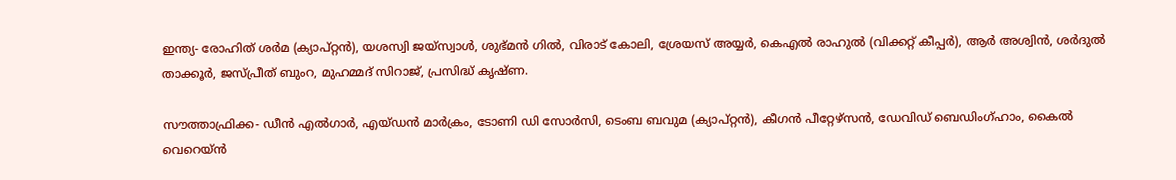ഇന്ത്യ- രോഹിത് ശര്‍മ (ക്യാപ്റ്റന്‍), യശസ്വി ജയ്‌സ്വാള്‍, ശുഭ്മന്‍ ഗില്‍, വിരാട് കോലി, ശ്രേയസ് അയ്യര്‍, കെഎല്‍ രാഹുല്‍ (വിക്കറ്റ് കീപ്പര്‍), ആര്‍ അശ്വിന്‍, ശര്‍ദുല്‍ താക്കൂര്‍, ജസ്പ്രീത് ബുംറ, മുഹമ്മദ് സിറാജ്, പ്രസിദ്ധ് കൃഷ്ണ.

സൗത്താഫ്രിക്ക- ഡീന്‍ എല്‍ഗാര്‍, എയ്ഡന്‍ മാര്‍ക്രം, ടോണി ഡി സോര്‍സി, ടെംബ ബവുമ (ക്യാപ്റ്റന്‍), കീഗന്‍ പീറ്റേഴ്സന്‍, ഡേവിഡ് ബെഡിംഗ്ഹാം, കൈല്‍ വെറെയ്ന്‍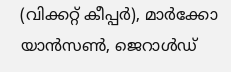(വിക്കറ്റ് കീപ്പര്‍), മാര്‍ക്കോ യാന്‍സണ്‍, ജെറാള്‍ഡ്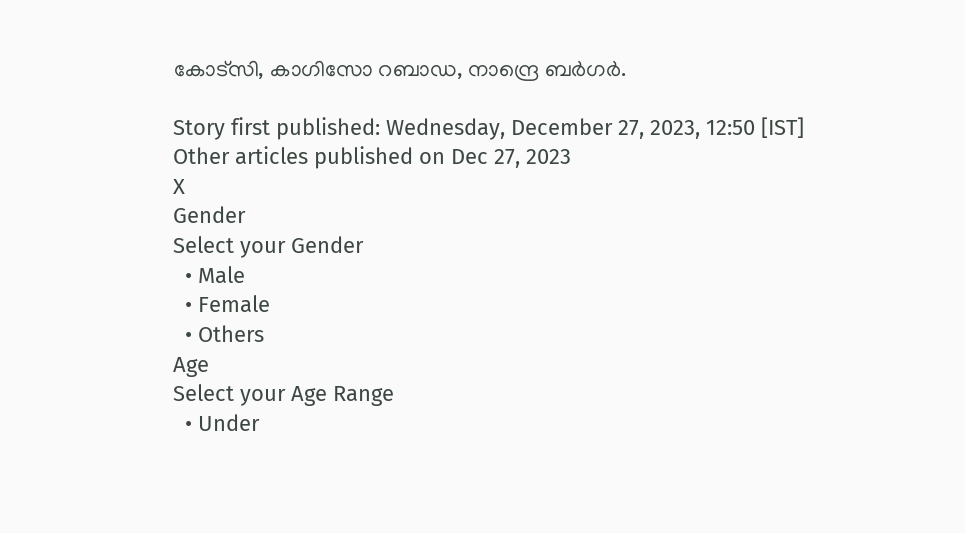കോട്‌സി, കാഗിസോ റബാഡ, നാന്ദ്രെ ബര്‍ഗര്‍.

Story first published: Wednesday, December 27, 2023, 12:50 [IST]
Other articles published on Dec 27, 2023
X
Gender
Select your Gender
  • Male
  • Female
  • Others
Age
Select your Age Range
  • Under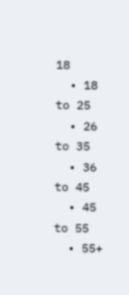18
  • 18 to 25
  • 26 to 35
  • 36 to 45
  • 45 to 55
  • 55+